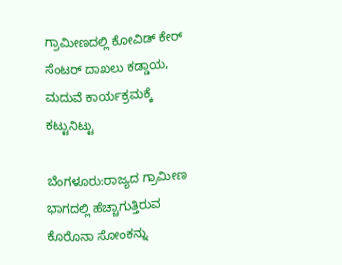ಗ್ರಾಮೀಣದಲ್ಲಿ ಕೋವಿಡ್‌ ಕೇರ್‌ ಸೆಂಟರ್‌ ದಾಖಲು ಕಡ್ಡಾಯ, ಮದುವೆ ಕಾರ್ಯಕ್ರಮಕ್ಕೆ ಕಟ್ಟುನಿಟ್ಟು

ಬೆಂಗಳೂರು:ರಾಜ್ಯದ ಗ್ರಾಮೀಣ ಭಾಗದಲ್ಲಿ ಹೆಚ್ಚಾಗುತ್ತಿರುವ ಕೊರೊನಾ ಸೋಂಕನ್ನು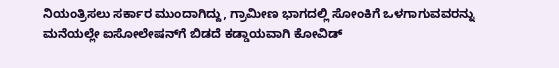ನಿಯಂತ್ರಿಸಲು ಸರ್ಕಾರ ಮುಂದಾಗಿದ್ದು, ಗ್ರಾಮೀಣ ಭಾಗದಲ್ಲಿ ಸೋಂಕಿಗೆ ಒಳಗಾಗುವವರನ್ನು ಮನೆಯಲ್ಲೇ ಐಸೋಲೇಷನ್‌ಗೆ ಬಿಡದೆ ಕಡ್ಡಾಯವಾಗಿ ಕೋವಿಡ್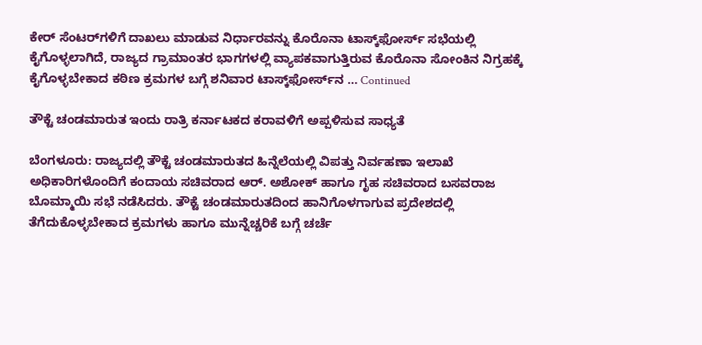ಕೇರ್ ಸೆಂಟರ್‌ಗಳಿಗೆ ದಾಖಲು ಮಾಡುವ ನಿರ್ಧಾರವನ್ನು ಕೊರೊನಾ ಟಾಸ್ಕ್‌ಫೋರ್ಸ್ ಸಭೆಯಲ್ಲಿ ಕೈಗೊಳ್ಳಲಾಗಿದೆ, ರಾಜ್ಯದ ಗ್ರಾಮಾಂತರ ಭಾಗಗಳಲ್ಲಿ ವ್ಯಾಪಕವಾಗುತ್ತಿರುವ ಕೊರೊನಾ ಸೋಂಕಿನ ನಿಗ್ರಹಕ್ಕೆ ಕೈಗೊಳ್ಳಬೇಕಾದ ಕಠಿಣ ಕ್ರಮಗಳ ಬಗ್ಗೆ ಶನಿವಾರ ಟಾಸ್ಕ್‌ಫೋರ್ಸ್‌ನ … Continued

ತೌಕ್ಟೆ ಚಂಡಮಾರುತ ಇಂದು ರಾತ್ರಿ ಕರ್ನಾಟಕದ ಕರಾವಳಿಗೆ ಅಪ್ಪಳಿಸುವ ಸಾಧ್ಯತೆ

ಬೆಂಗಳೂರು: ರಾಜ್ಯದಲ್ಲಿ ತೌಕ್ಟೆ ಚಂಡಮಾರುತದ ಹಿನ್ನೆಲೆಯಲ್ಲಿ ವಿಪತ್ತು ನಿರ್ವಹಣಾ ಇಲಾಖೆ ಅಧಿಕಾರಿಗಳೊಂದಿಗೆ ಕಂದಾಯ ಸಚಿವರಾದ ಆರ್. ಅಶೋಕ್ ಹಾಗೂ ಗೃಹ ಸಚಿವರಾದ ಬಸವರಾಜ ಬೊಮ್ಮಾಯಿ ಸಭೆ ನಡೆಸಿದರು. ತೌಕ್ಟೆ ಚಂಡಮಾರುತದಿಂದ ಹಾನಿಗೊಳಗಾಗುವ ಪ್ರದೇಶದಲ್ಲಿ ತೆಗೆದುಕೊಳ್ಳಬೇಕಾದ ಕ್ರಮಗಳು ಹಾಗೂ ಮುನ್ನೆಚ್ಚರಿಕೆ ಬಗ್ಗೆ ಚರ್ಚೆ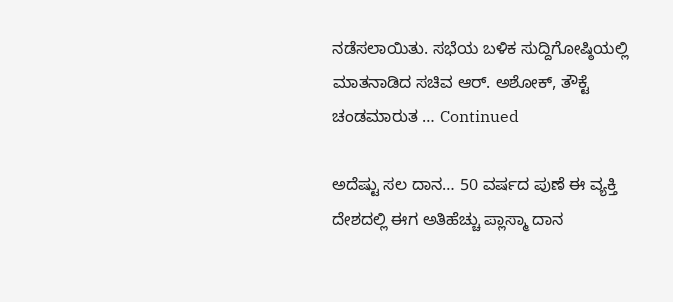ನಡೆಸಲಾಯಿತು. ಸಭೆಯ ಬಳಿಕ ಸುದ್ದಿಗೋಷ್ಠಿಯಲ್ಲಿ ಮಾತನಾಡಿದ ಸಚಿವ ಆರ್. ಅಶೋಕ್, ತೌಕ್ಟೆ ಚಂಡಮಾರುತ … Continued

ಅದೆಷ್ಟು ಸಲ ದಾನ… 50 ವರ್ಷದ ಪುಣೆ ಈ ವ್ಯಕ್ತಿ ದೇಶದಲ್ಲಿ ಈಗ ಅತಿಹೆಚ್ಚು ಪ್ಲಾಸ್ಮಾ ದಾನ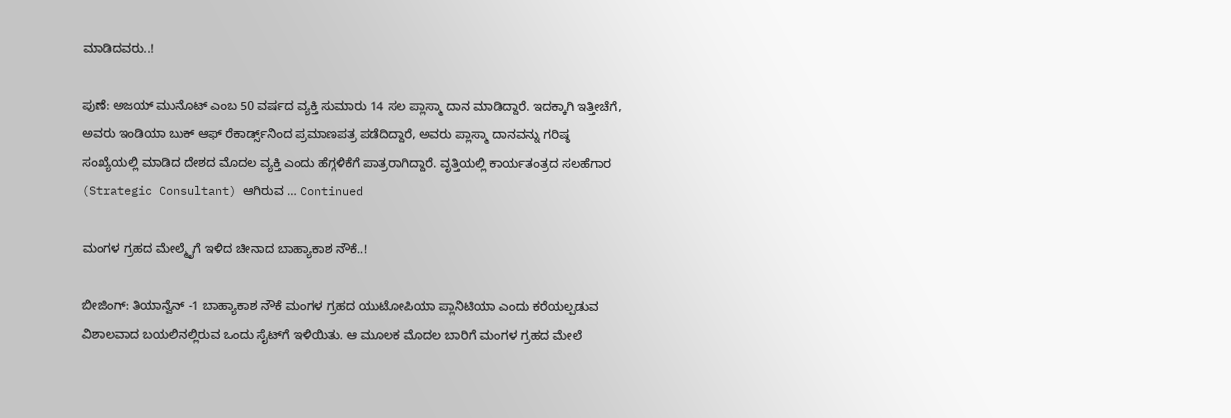ಮಾಡಿದವರು..!

ಪುಣೆ: ಅಜಯ್ ಮುನೊಟ್ ಎಂಬ 50 ವರ್ಷದ ವ್ಯಕ್ತಿ ಸುಮಾರು 14 ಸಲ ಪ್ಲಾಸ್ಮಾ ದಾನ ಮಾಡಿದ್ದಾರೆ. ಇದಕ್ಕಾಗಿ ಇತ್ತೀಚೆಗೆ, ಅವರು ಇಂಡಿಯಾ ಬುಕ್ ಆಫ್ ರೆಕಾರ್ಡ್ಸ್‌ನಿಂದ ಪ್ರಮಾಣಪತ್ರ ಪಡೆದಿದ್ದಾರೆ, ಅವರು ಪ್ಲಾಸ್ಮಾ ದಾನವನ್ನು ಗರಿಷ್ಠ ಸಂಖ್ಯೆಯಲ್ಲಿ ಮಾಡಿದ ದೇಶದ ಮೊದಲ ವ್ಯಕ್ತಿ ಎಂದು ಹೆಗ್ಗಳಿಕೆಗೆ ಪಾತ್ರರಾಗಿದ್ದಾರೆ. ವೃತ್ತಿಯಲ್ಲಿ ಕಾರ್ಯತಂತ್ರದ ಸಲಹೆಗಾರ (Strategic Consultant) ಆಗಿರುವ … Continued

ಮಂಗಳ ಗ್ರಹದ ಮೇಲ್ಮೈಗೆ ಇಳಿದ ಚೀನಾದ ಬಾಹ್ಯಾಕಾಶ ನೌಕೆ..!

ಬೀಜಿಂಗ್‌: ತಿಯಾನ್ವೆನ್ -1 ಬಾಹ್ಯಾಕಾಶ ನೌಕೆ ಮಂಗಳ ಗ್ರಹದ ಯುಟೋಪಿಯಾ ಪ್ಲಾನಿಟಿಯಾ ಎಂದು ಕರೆಯಲ್ಪಡುವ ವಿಶಾಲವಾದ ಬಯಲಿನಲ್ಲಿರುವ ಒಂದು ಸೈಟ್‌ಗೆ ಇಳಿಯಿತು. ಆ ಮೂಲಕ ಮೊದಲ ಬಾರಿಗೆ ಮಂಗಳ ಗ್ರಹದ ಮೇಲೆ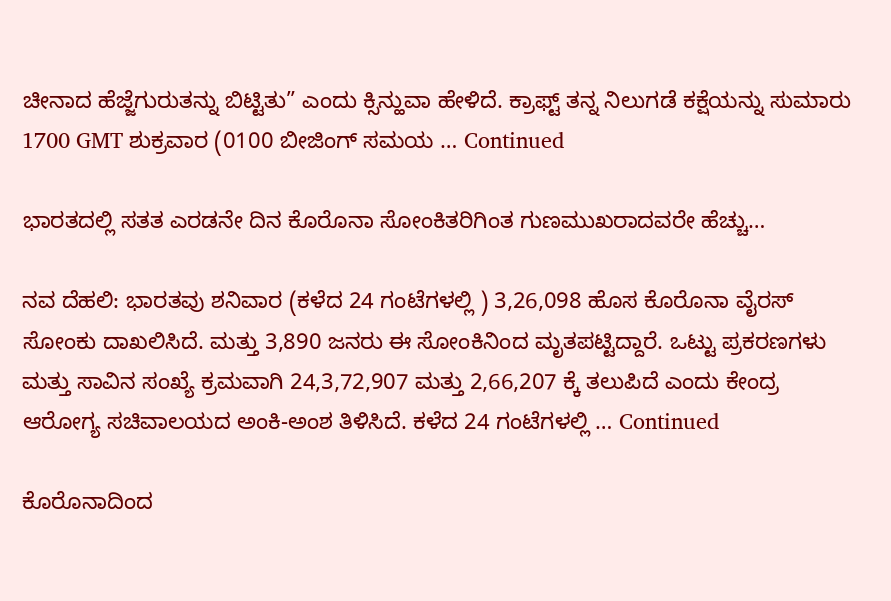ಚೀನಾದ ಹೆಜ್ಜೆಗುರುತನ್ನು ಬಿಟ್ಟಿತು” ಎಂದು ಕ್ಸಿನ್ಹುವಾ ಹೇಳಿದೆ. ಕ್ರಾಫ್ಟ್ ತನ್ನ ನಿಲುಗಡೆ ಕಕ್ಷೆಯನ್ನು ಸುಮಾರು 1700 GMT ಶುಕ್ರವಾರ (0100 ಬೀಜಿಂಗ್ ಸಮಯ … Continued

ಭಾರತದಲ್ಲಿ ಸತತ ಎರಡನೇ ದಿನ ಕೊರೊನಾ ಸೋಂಕಿತರಿಗಿಂತ ಗುಣಮುಖರಾದವರೇ ಹೆಚ್ಚು…

ನವ ದೆಹಲಿ: ಭಾರತವು ಶನಿವಾರ (ಕಳೆದ 24 ಗಂಟೆಗಳಲ್ಲಿ ) 3,26,098 ಹೊಸ ಕೊರೊನಾ ವೈರಸ್ ಸೋಂಕು ದಾಖಲಿಸಿದೆ. ಮತ್ತು 3,890 ಜನರು ಈ ಸೋಂಕಿನಿಂದ ಮೃತಪಟ್ಟಿದ್ದಾರೆ. ಒಟ್ಟು ಪ್ರಕರಣಗಳು ಮತ್ತು ಸಾವಿನ ಸಂಖ್ಯೆ ಕ್ರಮವಾಗಿ 24,3,72,907 ಮತ್ತು 2,66,207 ಕ್ಕೆ ತಲುಪಿದೆ ಎಂದು ಕೇಂದ್ರ ಆರೋಗ್ಯ ಸಚಿವಾಲಯದ ಅಂಕಿ-ಅಂಶ ತಿಳಿಸಿದೆ. ಕಳೆದ 24 ಗಂಟೆಗಳಲ್ಲಿ … Continued

ಕೊರೊನಾದಿಂದ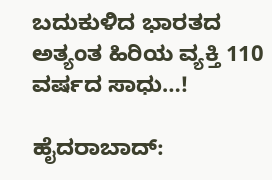ಬದುಕುಳಿದ ಭಾರತದ ಅತ್ಯಂತ ಹಿರಿಯ ವ್ಯಕ್ತಿ 110 ವರ್ಷದ ಸಾಧು…!

ಹೈದರಾಬಾದ್: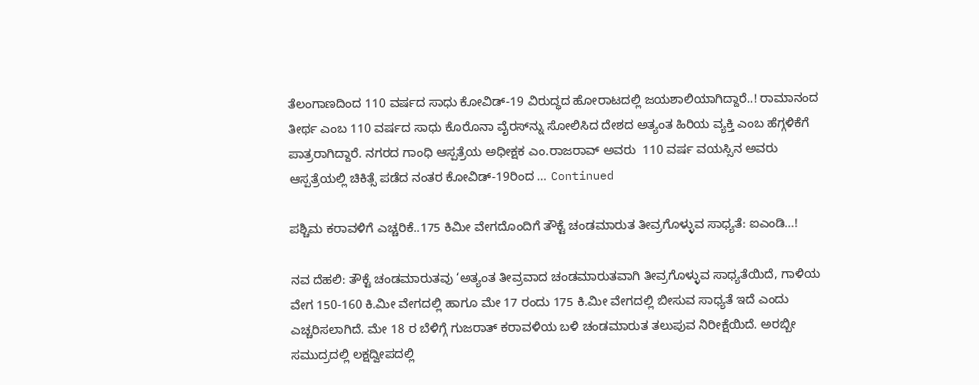ತೆಲಂಗಾಣದಿಂದ 110 ವರ್ಷದ ಸಾಧು ಕೋವಿಡ್‌-19 ವಿರುದ್ಧದ ಹೋರಾಟದಲ್ಲಿ ಜಯಶಾಲಿಯಾಗಿದ್ದಾರೆ..! ರಾಮಾನಂದ ತೀರ್ಥ ಎಂಬ 110 ವರ್ಷದ ಸಾಧು ಕೊರೊನಾ ವೈರಸ್‌ನ್ನು ಸೋಲಿಸಿದ ದೇಶದ ಅತ್ಯಂತ ಹಿರಿಯ ವ್ಯಕ್ತಿ ಎಂಬ ಹೆಗ್ಗಳಿಕೆಗೆ ಪಾತ್ರರಾಗಿದ್ದಾರೆ. ನಗರದ ಗಾಂಧಿ ಆಸ್ಪತ್ರೆಯ ಅಧೀಕ್ಷಕ ಎಂ.ರಾಜರಾವ್ ಅವರು  110 ವರ್ಷ ವಯಸ್ಸಿನ ಅವರು ಆಸ್ಪತ್ರೆಯಲ್ಲಿ ಚಿಕಿತ್ಸೆ ಪಡೆದ ನಂತರ ಕೋವಿಡ್‌-19ರಿಂದ … Continued

ಪಶ್ಚಿಮ ಕರಾವಳಿಗೆ ಎಚ್ಚರಿಕೆ..175 ಕಿಮೀ ವೇಗದೊಂದಿಗೆ ತೌಕ್ಟೆ ಚಂಡಮಾರುತ ತೀವ್ರಗೊಳ್ಳುವ ಸಾಧ್ಯತೆ: ಐಎಂಡಿ…!

ನವ ದೆಹಲಿ: ತೌಕ್ಟೆ ಚಂಡಮಾರುತವು ‘ಅತ್ಯಂತ ತೀವ್ರವಾದ ಚಂಡಮಾರುತವಾಗಿ ತೀವ್ರಗೊಳ್ಳುವ ಸಾಧ್ಯತೆಯಿದೆ, ಗಾಳಿಯ ವೇಗ 150-160 ಕಿ.ಮೀ ವೇಗದಲ್ಲಿ ಹಾಗೂ ಮೇ 17 ರಂದು 175 ಕಿ.ಮೀ ವೇಗದಲ್ಲಿ ಬೀಸುವ ಸಾಧ್ಯತೆ ಇದೆ ಎಂದು ಎಚ್ಚರಿಸಲಾಗಿದೆ. ಮೇ 18 ರ ಬೆಳಿಗ್ಗೆ ಗುಜರಾತ್ ಕರಾವಳಿಯ ಬಳಿ ಚಂಡಮಾರುತ ತಲುಪುವ ನಿರೀಕ್ಷೆಯಿದೆ. ಅರಬ್ಬೀ ಸಮುದ್ರದಲ್ಲಿ ಲಕ್ಷದ್ವೀಪದಲ್ಲಿ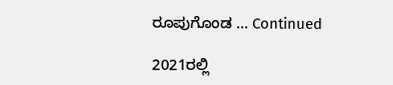ರೂಪುಗೊಂಡ … Continued

2021ರಲ್ಲಿ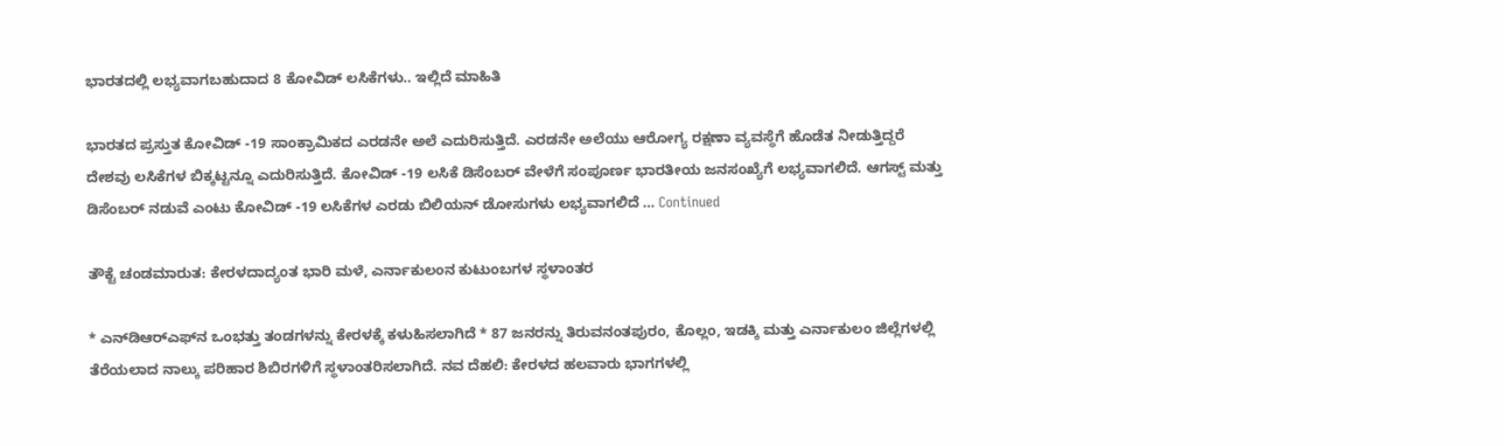ಭಾರತದಲ್ಲಿ ಲಭ್ಯವಾಗಬಹುದಾದ 8 ಕೋವಿಡ್ ಲಸಿಕೆಗಳು.. ಇಲ್ಲಿದೆ ಮಾಹಿತಿ

ಭಾರತದ ಪ್ರಸ್ತುತ ಕೋವಿಡ್ -19 ಸಾಂಕ್ರಾಮಿಕದ ಎರಡನೇ ಅಲೆ ಎದುರಿಸುತ್ತಿದೆ. ಎರಡನೇ ಅಲೆಯು ಆರೋಗ್ಯ ರಕ್ಷಣಾ ವ್ಯವಸ್ಥೆಗೆ ಹೊಡೆತ ನೀಡುತ್ತಿದ್ದರೆ ದೇಶವು ಲಸಿಕೆಗಳ ಬಿಕ್ಕಟ್ಟನ್ನೂ ಎದುರಿಸುತ್ತಿದೆ. ಕೋವಿಡ್ -19 ಲಸಿಕೆ ಡಿಸೆಂಬರ್ ವೇಳೆಗೆ ಸಂಪೂರ್ಣ ಭಾರತೀಯ ಜನಸಂಖ್ಯೆಗೆ ಲಭ್ಯವಾಗಲಿದೆ. ಆಗಸ್ಟ್ ಮತ್ತು ಡಿಸೆಂಬರ್ ನಡುವೆ ಎಂಟು ಕೋವಿಡ್ -19 ಲಸಿಕೆಗಳ ಎರಡು ಬಿಲಿಯನ್ ಡೋಸುಗಳು ಲಭ್ಯವಾಗಲಿದೆ … Continued

ತೌಕ್ಟೆ ಚಂಡಮಾರುತ: ಕೇರಳದಾದ್ಯಂತ ಭಾರಿ ಮಳೆ, ಎರ್ನಾಕುಲಂನ ಕುಟುಂಬಗಳ ಸ್ಥಳಾಂತರ

* ಎನ್‌ಡಿಆರ್‌ಎಫ್‌ನ ಒಂಭತ್ತು ತಂಡಗಳನ್ನು ಕೇರಳಕ್ಕೆ ಕಳುಹಿಸಲಾಗಿದೆ * 87 ಜನರನ್ನು ತಿರುವನಂತಪುರಂ, ಕೊಲ್ಲಂ, ಇಡಕ್ಕಿ ಮತ್ತು ಎರ್ನಾಕುಲಂ ಜಿಲ್ಲೆಗಳಲ್ಲಿ ತೆರೆಯಲಾದ ನಾಲ್ಕು ಪರಿಹಾರ ಶಿಬಿರಗಳಿಗೆ ಸ್ಥಳಾಂತರಿಸಲಾಗಿದೆ. ನವ ದೆಹಲಿ: ಕೇರಳದ ಹಲವಾರು ಭಾಗಗಳಲ್ಲಿ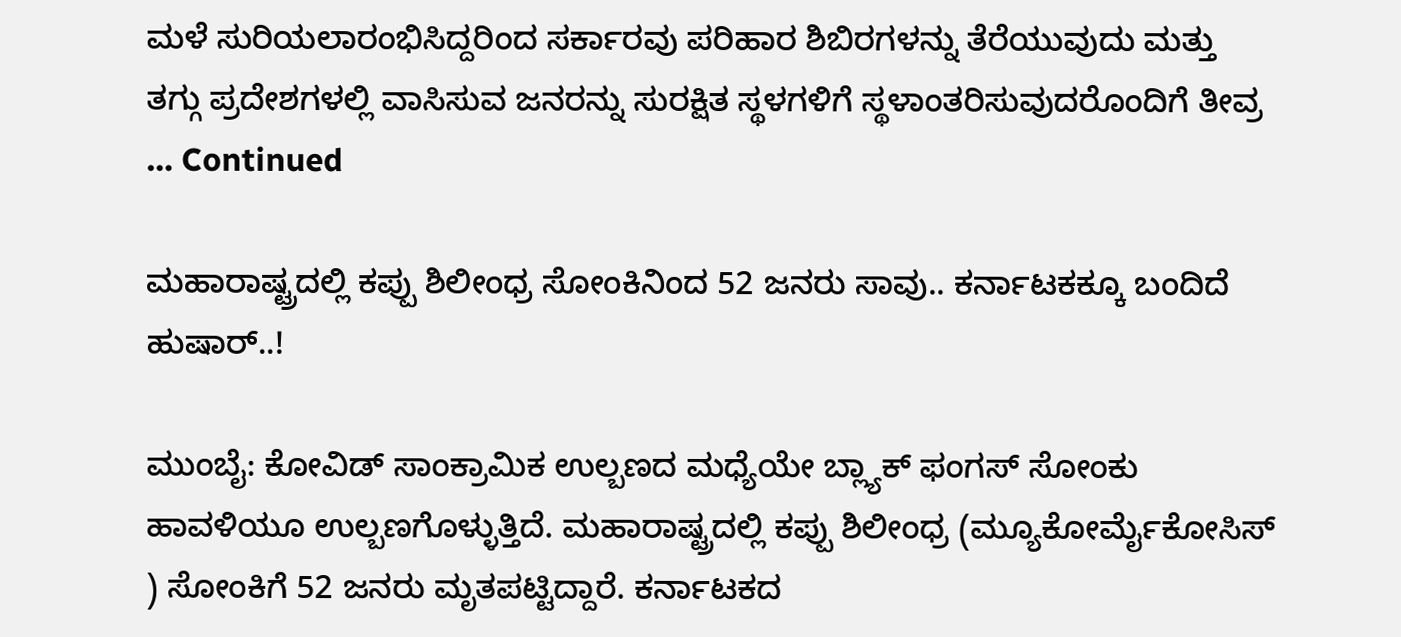ಮಳೆ ಸುರಿಯಲಾರಂಭಿಸಿದ್ದರಿಂದ ಸರ್ಕಾರವು ಪರಿಹಾರ ಶಿಬಿರಗಳನ್ನು ತೆರೆಯುವುದು ಮತ್ತು ತಗ್ಗು ಪ್ರದೇಶಗಳಲ್ಲಿ ವಾಸಿಸುವ ಜನರನ್ನು ಸುರಕ್ಷಿತ ಸ್ಥಳಗಳಿಗೆ ಸ್ಥಳಾಂತರಿಸುವುದರೊಂದಿಗೆ ತೀವ್ರ … Continued

ಮಹಾರಾಷ್ಟ್ರದಲ್ಲಿ ಕಪ್ಪು ಶಿಲೀಂಧ್ರ ಸೋಂಕಿನಿಂದ 52 ಜನರು ಸಾವು.. ಕರ್ನಾಟಕಕ್ಕೂ ಬಂದಿದೆ ಹುಷಾರ್‌..!

ಮುಂಬೈ: ಕೋವಿಡ್‌ ಸಾಂಕ್ರಾಮಿಕ ಉಲ್ಬಣದ ಮಧ್ಯೆಯೇ ಬ್ಲ್ಯಾಕ್‌ ಫಂಗಸ್‌ ಸೋಂಕು ಹಾವಳಿಯೂ ಉಲ್ಬಣಗೊಳ್ಳುತ್ತಿದೆ. ಮಹಾರಾಷ್ಟ್ರದಲ್ಲಿ ಕಪ್ಪು ಶಿಲೀಂಧ್ರ (ಮ್ಯೂಕೋರ್ಮೈಕೋಸಿಸ್ ) ಸೋಂಕಿಗೆ 52 ಜನರು ಮೃತಪಟ್ಟಿದ್ದಾರೆ. ಕರ್ನಾಟಕದ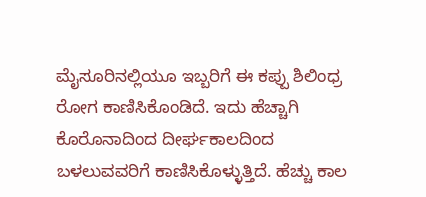ಮೈಸೂರಿನಲ್ಲಿಯೂ ಇಬ್ಬರಿಗೆ ಈ ಕಪ್ಪು ಶಿಲಿಂಧ್ರ ರೋಗ ಕಾಣಿಸಿಕೊಂಡಿದೆ. ಇದು ಹೆಚ್ಚಾಗಿ ಕೊರೊನಾದಿಂದ ದೀರ್ಘಕಾಲದಿಂದ ಬಳಲುವವರಿಗೆ ಕಾಣಿಸಿಕೊಳ್ಳುತ್ತಿದೆ. ಹೆಚ್ಚು ಕಾಲ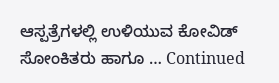ಆಸ್ಪತ್ರೆಗಳಲ್ಲಿ ಉಳಿಯುವ ಕೋವಿಡ್‌ ಸೋಂಕಿತರು ಹಾಗೂ … Continued